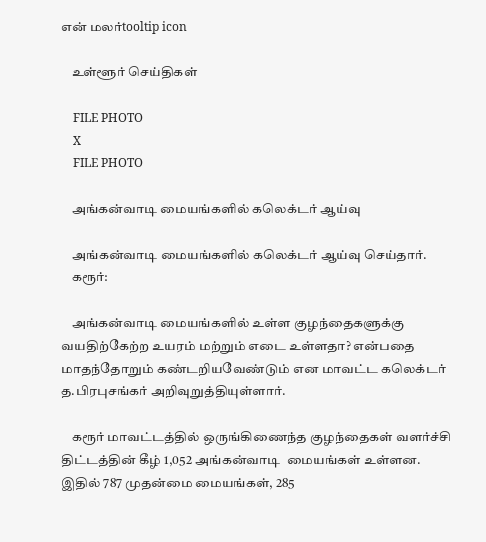என் மலர்tooltip icon

    உள்ளூர் செய்திகள்

    FILE PHOTO
    X
    FILE PHOTO

    அங்கன்வாடி மையங்களில் கலெக்டர் ஆய்வு

    அங்கன்வாடி மையங்களில் கலெக்டர் ஆய்வு செய்தார்.
    கரூர்:

    அங்கன்வாடி மையங்களில் உள்ள குழந்தைகளுக்கு வயதிற்கேற்ற உயரம் மற்றும் எடை உள்ளதா? என்பதை மாதந்தோறும் கண்டறியவேண்டும் என மாவட்ட கலெக்டர் த.பிரபுசங்கர் அறிவுறுத்தியுள்ளார்.

    கரூர் மாவட்டத்தில் ஒருங்கிணைந்த குழந்தைகள் வளர்ச்சி திட்டத்தின் கீழ் 1,052 அங்கன்வாடி  மையங்கள் உள்ளன. இதில் 787 முதன்மை மையங்கள், 285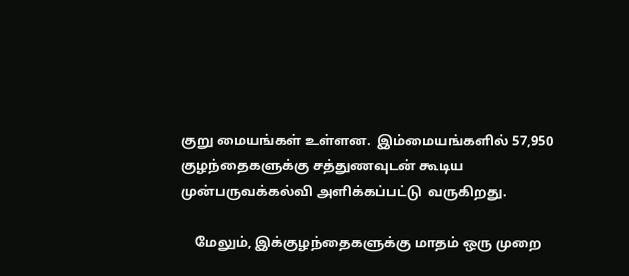குறு மையங்கள் உள்ளன.  இம்மையங்களில் 57,950 குழந்தைகளுக்கு சத்துணவுடன் கூடிய முன்பருவக்கல்வி அளிக்கப்பட்டு  வருகிறது.

    மேலும், இக்குழந்தைகளுக்கு மாதம் ஒரு முறை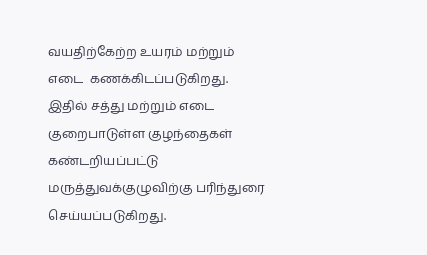வயதிற்கேற்ற உயரம் மற்றும் எடை  கணக்கிடப்படுகிறது. இதில் சத்து மற்றும் எடை குறைபாடுள்ள குழந்தைகள் கண்டறியப்பட்டு மருத்துவக்குழுவிற்கு பரிந்துரை செய்யப்படுகிறது.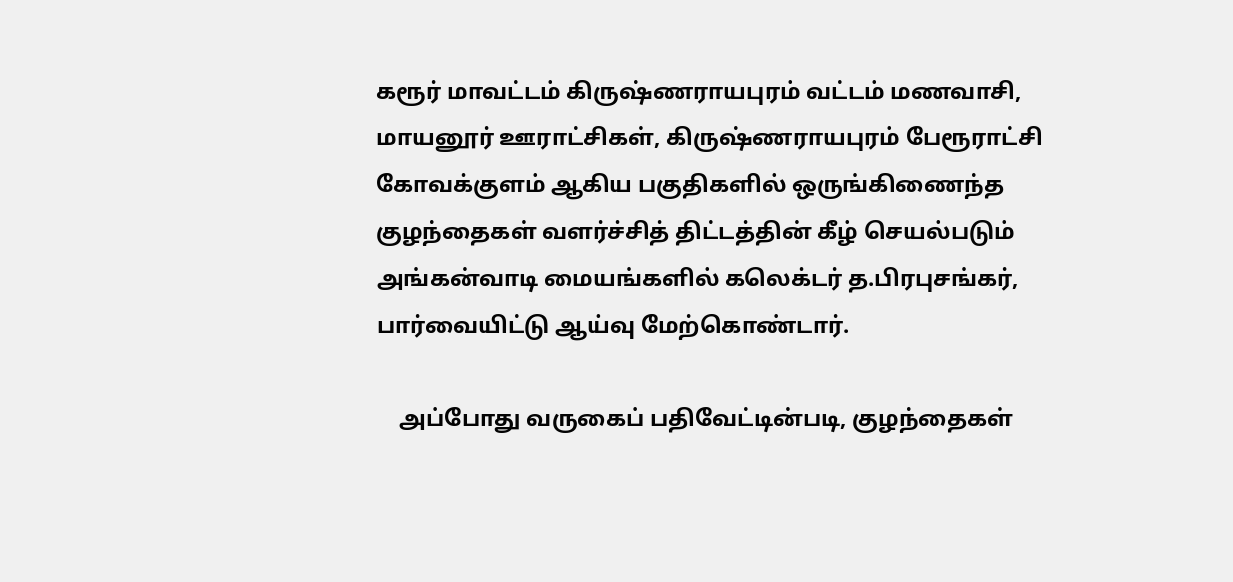கரூர் மாவட்டம் கிருஷ்ணராயபுரம் வட்டம் மணவாசி, மாயனூர் ஊராட்சிகள், கிருஷ்ணராயபுரம் பேரூராட்சி கோவக்குளம் ஆகிய பகுதிகளில் ஒருங்கிணைந்த குழந்தைகள் வளர்ச்சித் திட்டத்தின் கீழ் செயல்படும் அங்கன்வாடி மையங்களில் கலெக்டர் த.பிரபுசங்கர்,  பார்வையிட்டு ஆய்வு மேற்கொண்டார்.

    அப்போது வருகைப் பதிவேட்டின்படி, குழந்தைகள்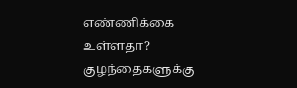எண்ணிக்கை உள்ளதா? குழந்தைகளுக்கு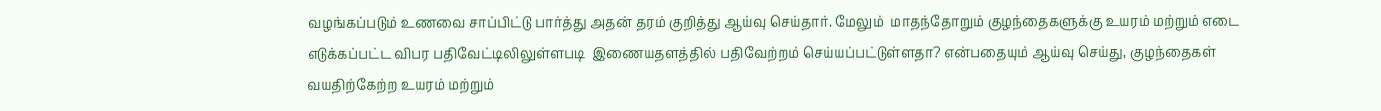வழங்கப்படும் உணவை சாப்பிட்டு பார்த்து அதன் தரம் குறித்து ஆய்வு செய்தார். மேலும்  மாதந்தோறும் குழந்தைகளுக்கு உயரம் மற்றும் எடை எடுக்கப்பட்ட விபர பதிவேட்டிலிலுள்ளபடி  இணையதளத்தில் பதிவேற்றம் செய்யப்பட்டுள்ளதா? என்பதையும் ஆய்வு செய்து, குழந்தைகள் வயதிற்கேற்ற உயரம் மற்றும்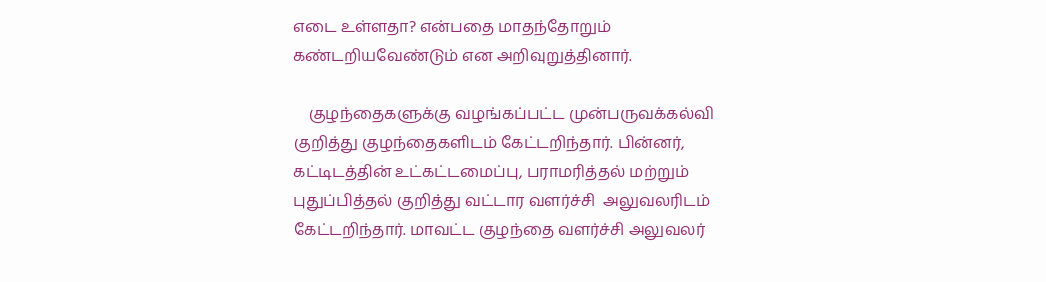எடை உள்ளதா? என்பதை மாதந்தோறும் கண்டறியவேண்டும் என அறிவுறுத்தினார்.

    குழந்தைகளுக்கு வழங்கப்பட்ட முன்பருவக்கல்வி குறித்து குழந்தைகளிடம் கேட்டறிந்தார். பின்னர், கட்டிடத்தின் உட்கட்டமைப்பு, பராமரித்தல் மற்றும் புதுப்பித்தல் குறித்து வட்டார வளர்ச்சி  அலுவலரிடம் கேட்டறிந்தார். மாவட்ட குழந்தை வளர்ச்சி அலுவலர்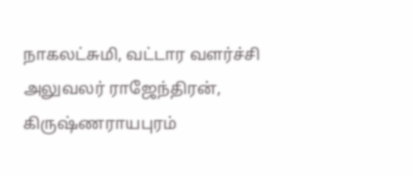நாகலட்சுமி, வட்டார வளர்ச்சி அலுவலர் ராஜேந்திரன், கிருஷ்ணராயபுரம்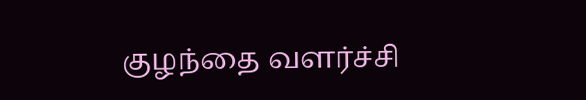குழந்தை வளர்ச்சி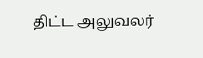திட்ட அலுவலர்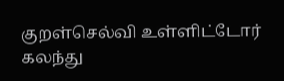குறள்செல்வி உள்ளிட்டோர் கலந்து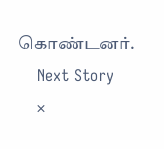கொண்டனர்.
    Next Story
    ×